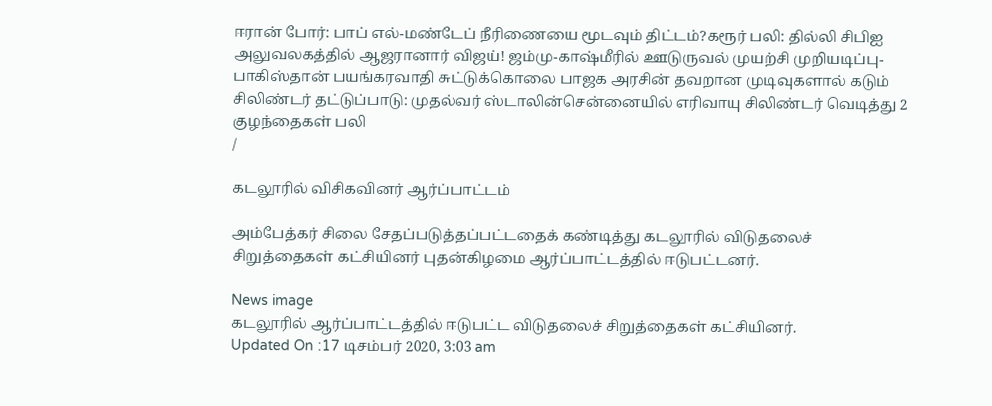ஈரான் போர்: பாப் எல்-மண்டேப் நீரிணையை மூடவும் திட்டம்?கரூர் பலி: தில்லி சிபிஐ அலுவலகத்தில் ஆஜரானார் விஜய்! ஜம்மு-காஷ்மீரில் ஊடுருவல் முயற்சி முறியடிப்பு- பாகிஸ்தான் பயங்கரவாதி சுட்டுக்கொலை பாஜக அரசின் தவறான முடிவுகளால் கடும் சிலிண்டர் தட்டுப்பாடு: முதல்வர் ஸ்டாலின்சென்னையில் எரிவாயு சிலிண்டர் வெடித்து 2 குழந்தைகள் பலி
/

கடலூரில் விசிகவினர் ஆர்ப்பாட்டம்

அம்பேத்கர் சிலை சேதப்படுத்தப்பட்டதைக் கண்டித்து கடலூரில் விடுதலைச் சிறுத்தைகள் கட்சியினர் புதன்கிழமை ஆர்ப்பாட்டத்தில் ஈடுபட்டனர்.

News image
கடலூரில் ஆர்ப்பாட்டத்தில் ஈடுபட்ட விடுதலைச் சிறுத்தைகள் கட்சியினர்.
Updated On :17 டிசம்பர் 2020, 3:03 am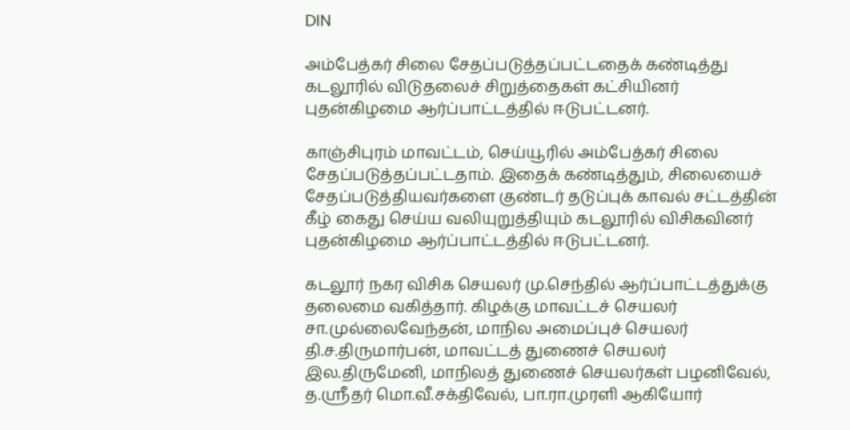DIN

அம்பேத்கர் சிலை சேதப்படுத்தப்பட்டதைக் கண்டித்து கடலூரில் விடுதலைச் சிறுத்தைகள் கட்சியினர் புதன்கிழமை ஆர்ப்பாட்டத்தில் ஈடுபட்டனர்.

காஞ்சிபுரம் மாவட்டம், செய்யூரில் அம்பேத்கர் சிலை சேதப்படுத்தப்பட்டதாம். இதைக் கண்டித்தும், சிலையைச் சேதப்படுத்தியவர்களை குண்டர் தடுப்புக் காவல் சட்டத்தின் கீழ் கைது செய்ய வலியுறுத்தியும் கடலூரில் விசிகவினர் புதன்கிழமை ஆர்ப்பாட்டத்தில் ஈடுபட்டனர்.

கடலூர் நகர விசிக செயலர் மு.செந்தில் ஆர்ப்பாட்டத்துக்கு தலைமை வகித்தார். கிழக்கு மாவட்டச் செயலர் சா.முல்லைவேந்தன், மாநில அமைப்புச் செயலர் தி.ச.திருமார்பன், மாவட்டத் துணைச் செயலர் இல.திருமேனி, மாநிலத் துணைச் செயலர்கள் பழனிவேல், த.ஸ்ரீதர் மொ.வீ.சக்திவேல், பா.ரா.முரளி ஆகியோர்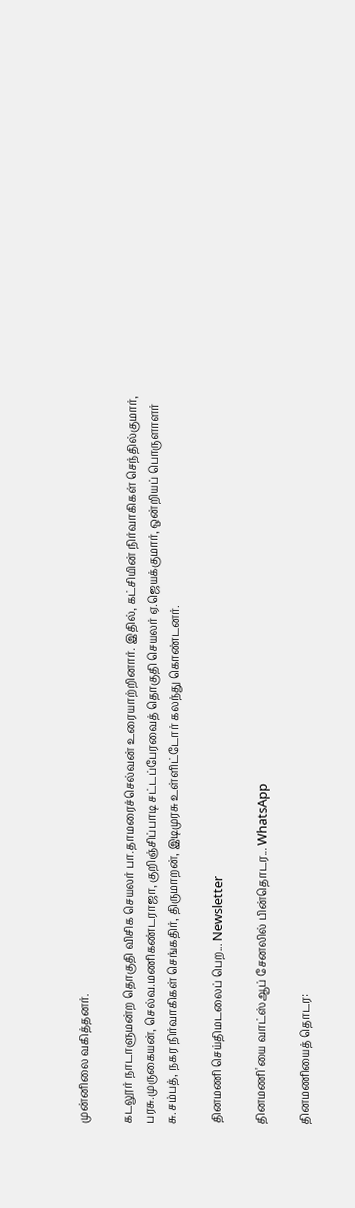முன்னிலை வகித்தனர்.

கடலூர் நாடாளுமன்ற தொகுதி விசிக செயலர் பா.தாமரைச்செல்வன் உரையாற்றினார். இதில், கட்சியின் நிர்வாகிகள் செந்தில்குமார், பரசு.முருகையன், செல்வ.மணிகண்டராஜா, குறிஞ்சிப்பாடி சட்டப்பேரவைத் தொகுதி செயலர் ஏ.ஜெயக்குமார், ஒன்றியப் பொருளாளர் சு.சம்பத், நகர நிர்வாகிகள் செங்கதிர், திருமாறன், இடிமுரசு உள்ளிட்டோர் கலந்து கொண்டனர்.

தினமணி செய்திமடலைப் பெற... Newsletter

தினமணி'யை வாட்ஸ்ஆப் சேனலில் பின்தொடர... WhatsApp

தினமணியைத் தொடர: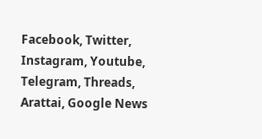Facebook, Twitter, Instagram, Youtube, Telegram, Threads, Arattai, Google News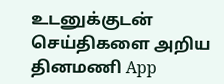உடனுக்குடன் செய்திகளை அறிய தினமணி App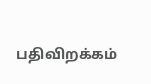பதிவிறக்கம்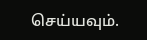செய்யவும்.